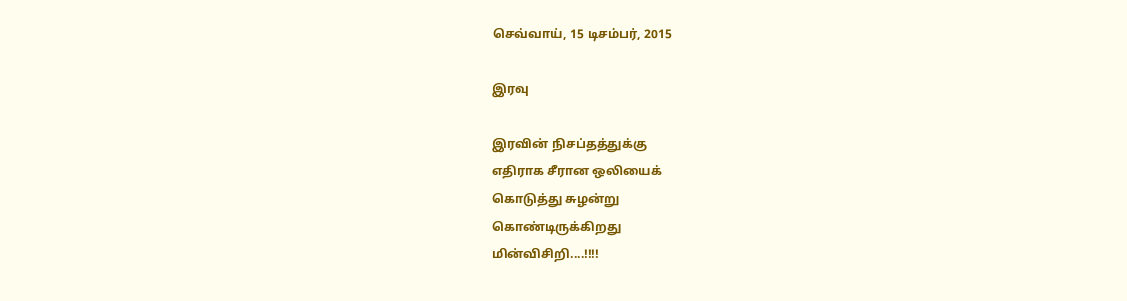செவ்வாய், 15 டிசம்பர், 2015

இரவு

இரவின் நிசப்தத்துக்கு
எதிராக சீரான ஒலியைக்
கொடுத்து சுழன்று
கொண்டிருக்கிறது
மின்விசிறி....!!!!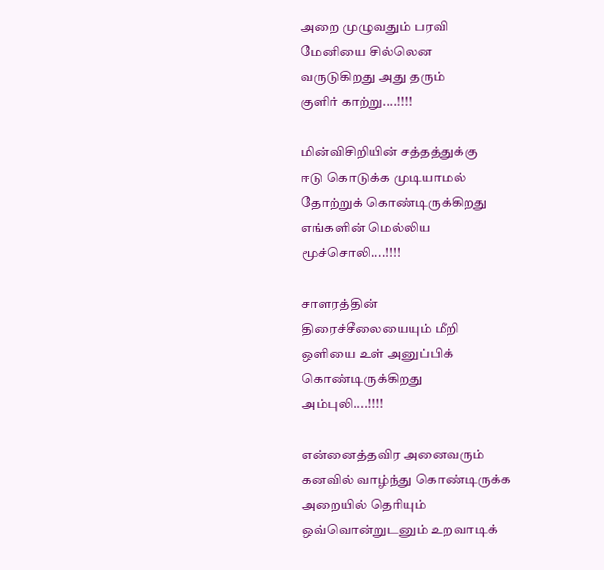அறை முழுவதும் பரவி
மேனியை சில்லென
வருடுகிறது அது தரும்
குளிர் காற்று....!!!!

மின்விசிறியின் சத்தத்துக்கு
ஈடு கொடுக்க முடியாமல்
தோற்றுக் கொண்டிருக்கிறது
எங்களின் மெல்லிய
மூச்சொலி....!!!!

சாளரத்தின்
திரைச்சீலையையும் மீறி
ஒளியை உள் அனுப்பிக்
கொண்டிருக்கிறது
அம்புலி....!!!!

என்னைத்தவிர அனைவரும்
கனவில் வாழ்ந்து கொண்டிருக்க
அறையில் தெரியும்
ஒவ்வொன்றுடனும் உறவாடிக்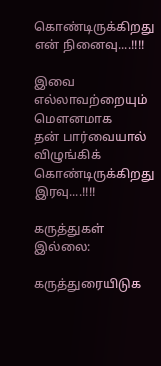கொண்டிருக்கிறது
என் நினைவு....!!!!

இவை எல்லாவற்றையும்
மௌனமாக
தன் பார்வையால்
விழுங்கிக் கொண்டிருக்கிறது
இரவு....!!!!

கருத்துகள் இல்லை:

கருத்துரையிடுக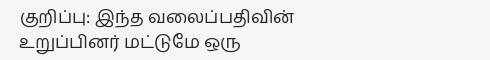குறிப்பு: இந்த வலைப்பதிவின் உறுப்பினர் மட்டுமே ஒரு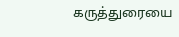கருத்துரையை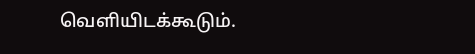வெளியிடக்கூடும்.